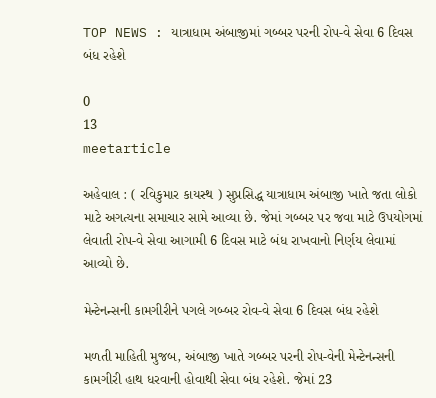TOP NEWS : યાત્રાધામ અંબાજીમાં ગબ્બર પરની રોપ-વે સેવા 6 દિવસ બંધ રહેશે

0
13
meetarticle

અહેવાલ : ( રવિકુમાર કાયસ્થ ) સુપ્રસિદ્ધ યાત્રાધામ અંબાજી ખાતે જતા લોકો માટે અગત્યના સમાચાર સામે આવ્યા છે. જેમાં ગબ્બર પર જવા માટે ઉપયોગમાં લેવાતી રોપ-વે સેવા આગામી 6 દિવસ માટે બંધ રાખવાનો નિર્ણય લેવામાં આવ્યો છે.

મેન્ટેનન્સની કામગીરીને પગલે ગબ્બર રોવ-વે સેવા 6 દિવસ બંધ રહેશે

મળતી માહિતી મુજબ, અંબાજી ખાતે ગબ્બર પરની રોપ-વેની મેન્ટેનન્સની કામગીરી હાથ ધરવાની હોવાથી સેવા બંધ રહેશે. જેમાં 23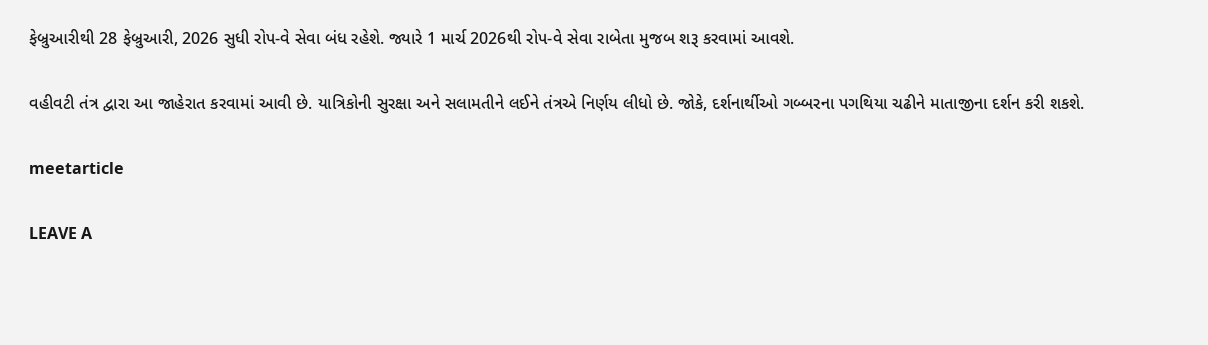ફેબ્રુઆરીથી 28 ફેબ્રુઆરી, 2026 સુધી રોપ-વે સેવા બંધ રહેશે. જ્યારે 1 માર્ચ 2026થી રોપ-વે સેવા રાબેતા મુજબ શરૂ કરવામાં આવશે.

વહીવટી તંત્ર દ્વારા આ જાહેરાત કરવામાં આવી છે. યાત્રિકોની સુરક્ષા અને સલામતીને લઈને તંત્રએ નિર્ણય લીધો છે. જોકે, દર્શનાર્થીઓ ગબ્બરના પગથિયા ચઢીને માતાજીના દર્શન કરી શકશે.

meetarticle

LEAVE A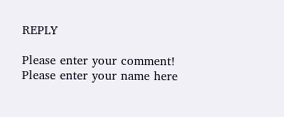REPLY

Please enter your comment!
Please enter your name here